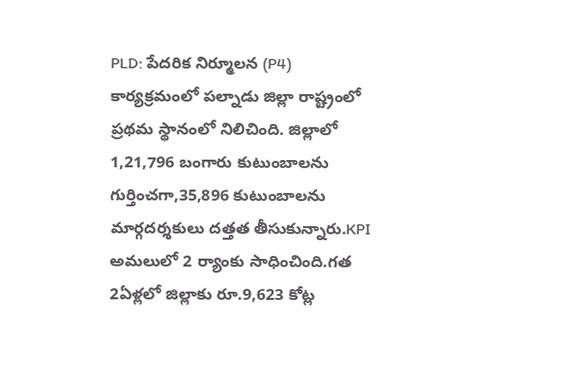PLD: పేదరిక నిర్మూలన (P4) కార్యక్రమంలో పల్నాడు జిల్లా రాష్ట్రంలో ప్రథమ స్థానంలో నిలిచింది. జిల్లాలో 1,21,796 బంగారు కుటుంబాలను గుర్తించగా,35,896 కుటుంబాలను మార్గదర్శకులు దత్తత తీసుకున్నారు.KPI అమలులో 2 ర్యాంకు సాధించింది.గత 2ఏళ్లలో జిల్లాకు రూ.9,623 కోట్ల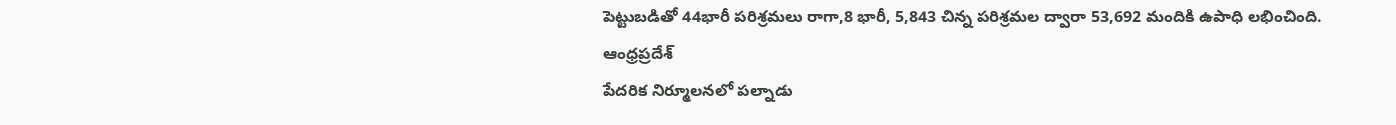పెట్టుబడితో 44భారీ పరిశ్రమలు రాగా,8 భారీ, 5,843 చిన్న పరిశ్రమల ద్వారా 53,692 మందికి ఉపాధి లభించింది.
ఆంధ్రప్రదేశ్
పేదరిక నిర్మూలనలో పల్నాడు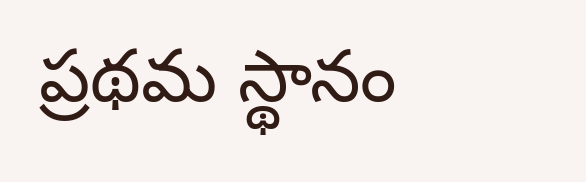ప్రథమ స్థానం